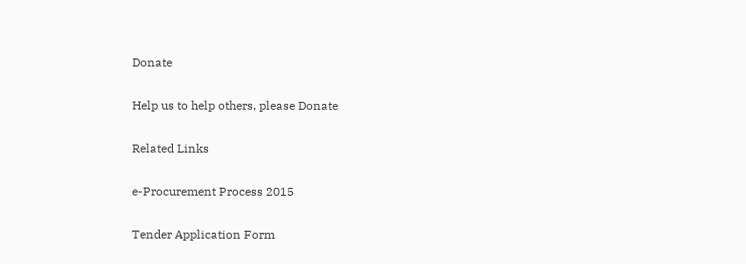Donate

Help us to help others, please Donate

Related Links

e-Procurement Process 2015

Tender Application Form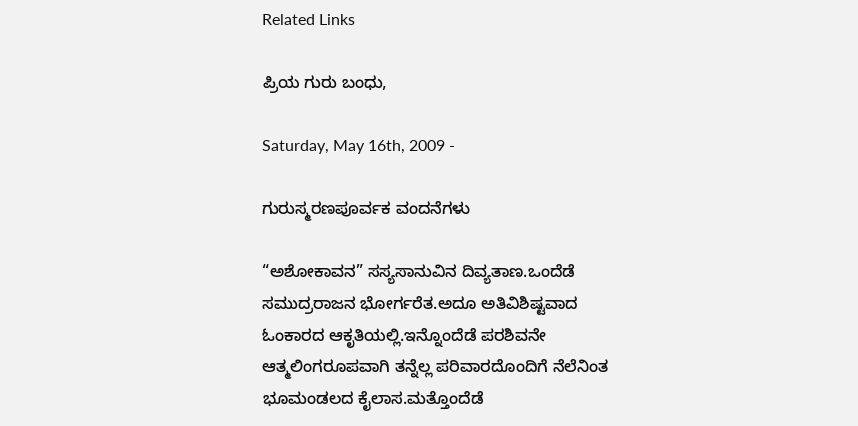Related Links

ಪ್ರಿಯ ಗುರು ಬಂಧು,

Saturday, May 16th, 2009 -

ಗುರುಸ್ಮರಣಪೂರ್ವಕ ವಂದನೆಗಳು

“ಅಶೋಕಾವನ” ಸಸ್ಯಸಾನುವಿನ ದಿವ್ಯತಾಣ.ಒಂದೆಡೆ ಸಮುದ್ರರಾಜನ ಭೋರ್ಗರೆತ.ಅದೂ ಅತಿವಿಶಿಷ್ಟವಾದ ಓಂಕಾರದ ಆಕೃತಿಯಲ್ಲಿ.ಇನ್ನೊಂದೆಡೆ ಪರಶಿವನೇ ಆತ್ಮಲಿಂಗರೂಪವಾಗಿ ತನ್ನೆಲ್ಲ ಪರಿವಾರದೊಂದಿಗೆ ನೆಲೆನಿಂತ ಭೂಮಂಡಲದ ಕೈಲಾಸ.ಮತ್ತೊಂದೆಡೆ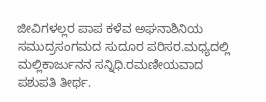ಜೀವಿಗಳಲ್ಲರ ಪಾಪ ಕಳೆವ ಅಘನಾಶಿನಿಯ ಸಮುದ್ರಸಂಗಮದ ಸುದೂರ ಪರಿಸರ.ಮಧ್ಯದಲ್ಲಿ ಮಲ್ಲಿಕಾರ್ಜುನನ ಸನ್ನಿಧಿ.ರಮಣೀಯವಾದ ಪಶುಪತಿ ತೀರ್ಥ.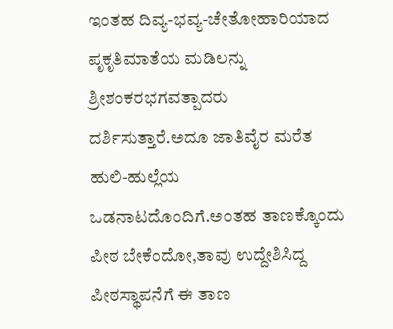ಇಂತಹ ದಿವ್ಯ-ಭವ್ಯ-ಚೇತೋಹಾರಿಯಾದ ಪೃಕೃತಿಮಾತೆಯ ಮಡಿಲನ್ನು ಶ್ರೀಶಂಕರಭಗವತ್ಪಾದರು ದರ್ಶಿಸುತ್ತಾರೆ.ಅದೂ ಜಾತಿವೈರ ಮರೆತ ಹುಲಿ-ಹುಲ್ಲೆಯ ಒಡನಾಟದೊಂದಿಗೆ.ಅಂತಹ ತಾಣಕ್ಕೊಂದು ಪೀಠ ಬೇಕೆಂದೋ,ತಾವು ಉದ್ದೇಶಿಸಿದ್ದ ಪೀಠಸ್ಥಾಪನೆಗೆ ಈ ತಾಣ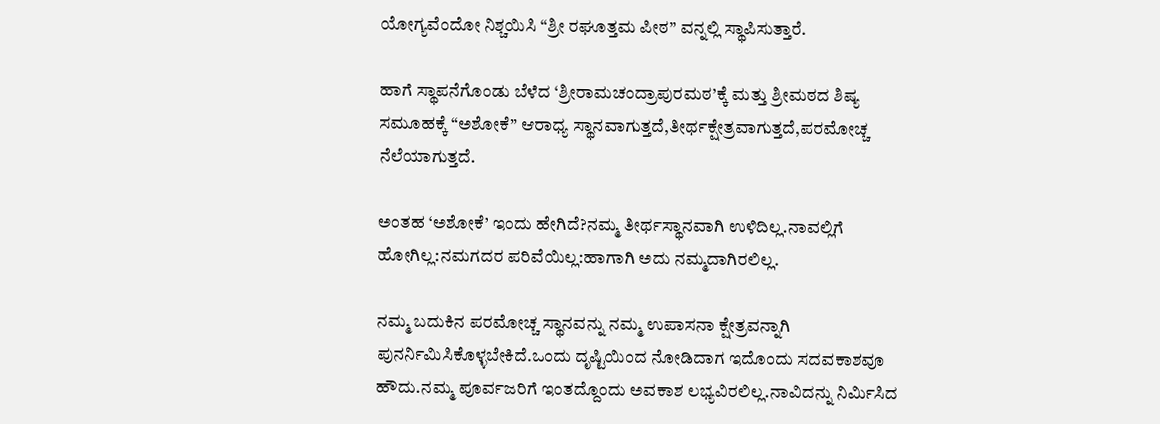ಯೋಗ್ಯವೆಂದೋ ನಿಶ್ಚಯಿಸಿ “ಶ್ರೀ ರಘೂತ್ತಮ ಪೀಠ” ವನ್ನಲ್ಲಿ ಸ್ಥಾಪಿಸುತ್ತಾರೆ.

ಹಾಗೆ ಸ್ಥಾಪನೆಗೊಂಡು ಬೆಳೆದ ‘ಶ್ರೀರಾಮಚಂದ್ರಾಪುರಮಠ’ಕ್ಕೆ ಮತ್ತು ಶ್ರೀಮಠದ ಶಿಷ್ಯ ಸಮೂಹಕ್ಕೆ “ಅಶೋಕೆ” ಆರಾಧ್ಯ ಸ್ಥಾನವಾಗುತ್ತದೆ,ತೀರ್ಥಕ್ಷೇತ್ರವಾಗುತ್ತದೆ,ಪರಮೋಚ್ಚ ನೆಲೆಯಾಗುತ್ತದೆ.

ಅಂತಹ ‘ಅಶೋಕೆ’ ಇಂದು ಹೇಗಿದೆ?ನಮ್ಮ ತೀರ್ಥಸ್ಥಾನವಾಗಿ ಉಳಿದಿಲ್ಲ.ನಾವಲ್ಲಿಗೆ ಹೋಗಿಲ್ಲ:ನಮಗದರ ಪರಿವೆಯಿಲ್ಲ:ಹಾಗಾಗಿ ಅದು ನಮ್ಮದಾಗಿರಲಿಲ್ಲ.

ನಮ್ಮ ಬದುಕಿನ ಪರಮೋಚ್ಚ ಸ್ಥಾನವನ್ನು ನಮ್ಮ ಉಪಾಸನಾ ಕ್ಷೇತ್ರವನ್ನಾಗಿ ಪುನರ್ನಿಮಿಸಿಕೊಳ್ಳಬೇಕಿದೆ.ಒಂದು ದೃಷ್ಟಿಯಿಂದ ನೋಡಿದಾಗ ಇದೊಂದು ಸದವಕಾಶವೂ ಹೌದು.ನಮ್ಮ ಪೂರ್ವಜರಿಗೆ ಇಂತದ್ದೊಂದು ಅವಕಾಶ ಲಭ್ಯವಿರಲಿಲ್ಲ.ನಾವಿದನ್ನು ನಿರ್ಮಿಸಿದ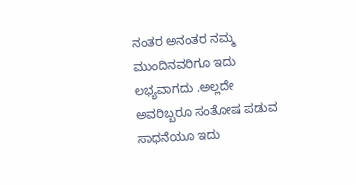ನಂತರ ಅನಂತರ ನಮ್ಮ ಮುಂದಿನವರಿಗೂ ಇದು ಲಭ್ಯವಾಗದು .ಅಲ್ಲದೇ ಅವರಿಬ್ಬರೂ ಸಂತೋಷ ಪಡುವ ಸಾಧನೆಯೂ ಇದು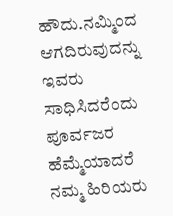ಹೌದು.ನಮ್ಮಿಂದ ಆಗದಿರುವುದನ್ನು ಇವರು ಸಾಧಿಸಿದರೆಂದು ಪೂರ್ವಜರ ಹೆಮ್ಮೆಯಾದರೆ ನಮ್ಮ ಹಿರಿಯರು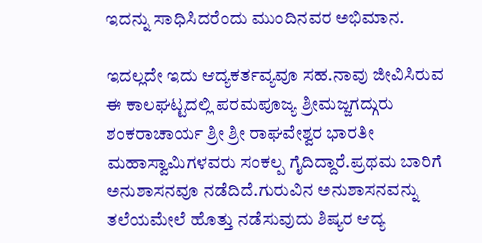ಇದನ್ನು ಸಾಧಿಸಿದರೆಂದು ಮುಂದಿನವರ ಅಭಿಮಾನ.

ಇದಲ್ಲದೇ ಇದು ಆದ್ಯಕರ್ತವ್ಯವೂ ಸಹ.ನಾವು ಜೀವಿಸಿರುವ ಈ ಕಾಲಘಟ್ಟದಲ್ಲಿ ಪರಮಪೂಜ್ಯ ಶ್ರೀಮಜ್ಜಗದ್ಗುರು ಶಂಕರಾಚಾರ್ಯ ಶ್ರೀ ಶ್ರೀ ರಾಘವೇಶ್ವರ ಭಾರತೀ ಮಹಾಸ್ವಾಮಿಗಳವರು ಸಂಕಲ್ಪ ಗೈದಿದ್ದಾರೆ.ಪ್ರಥಮ ಬಾರಿಗೆ ಅನುಶಾಸನವೂ ನಡೆದಿದೆ.ಗುರುವಿನ ಅನುಶಾಸನವನ್ನು ತಲೆಯಮೇಲೆ ಹೊತ್ತು ನಡೆಸುವುದು ಶಿಷ್ಯರ ಆದ್ಯ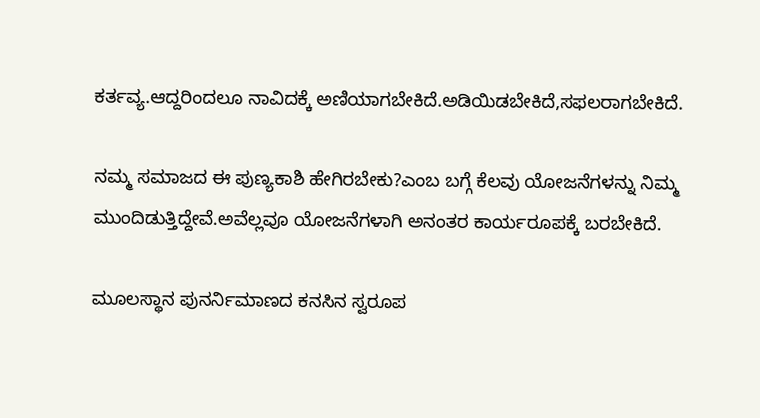ಕರ್ತವ್ಯ.ಆದ್ದರಿಂದಲೂ ನಾವಿದಕ್ಕೆ ಅಣಿಯಾಗಬೇಕಿದೆ.ಅಡಿಯಿಡಬೇಕಿದೆ,ಸಫಲರಾಗಬೇಕಿದೆ.

ನಮ್ಮ ಸಮಾಜದ ಈ ಪುಣ್ಯಕಾಶಿ ಹೇಗಿರಬೇಕು?ಎಂಬ ಬಗ್ಗೆ ಕೆಲವು ಯೋಜನೆಗಳನ್ನು ನಿಮ್ಮ ಮುಂದಿಡುತ್ತಿದ್ದೇವೆ.ಅವೆಲ್ಲವೂ ಯೋಜನೆಗಳಾಗಿ ಅನಂತರ ಕಾರ್ಯರೂಪಕ್ಕೆ ಬರಬೇಕಿದೆ.

ಮೂಲಸ್ಥಾನ ಪುನರ್ನಿಮಾಣದ ಕನಸಿನ ಸ್ವರೂಪ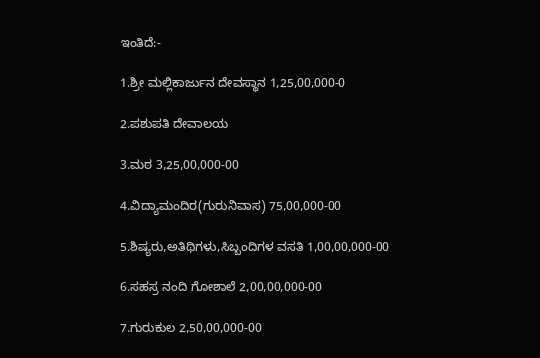ಇಂತಿದೆ:-

1.ಶ್ರೀ ಮಲ್ಲಿಕಾರ್ಜುನ ದೇವಸ್ಥಾನ 1,25,00,000-0

2.ಪಶುಪತಿ ದೇವಾಲಯ

3.ಮಠ 3,25,00,000-00

4.ವಿದ್ಯಾಮಂದಿರ(ಗುರುನಿವಾಸ) 75,00,000-00

5.ಶಿಷ್ಯರು,ಅತಿಥಿಗಳು,ಸಿಬ್ಬಂದಿಗಳ ವಸತಿ 1,00,00,000-00

6.ಸಹಸ್ರ ನಂದಿ ಗೋಶಾಲೆ 2,00,00,000-00

7.ಗುರುಕುಲ 2,50,00,000-00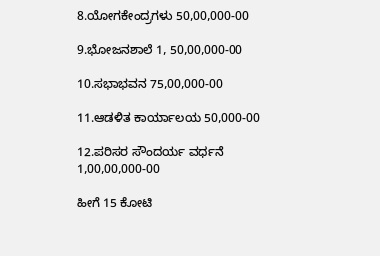8.ಯೋಗಕೇಂದ್ರಗಳು 50,00,000-00

9.ಭೋಜನಶಾಲೆ 1, 50,00,000-00

10.ಸಭಾಭವನ 75,00,000-00

11.ಆಡಳಿತ ಕಾರ್ಯಾಲಯ 50,000-00

12.ಪರಿಸರ ಸೌಂದರ್ಯ ವರ್ಧನೆ 1,00,00,000-00

ಹೀಗೆ 15 ಕೋಟಿ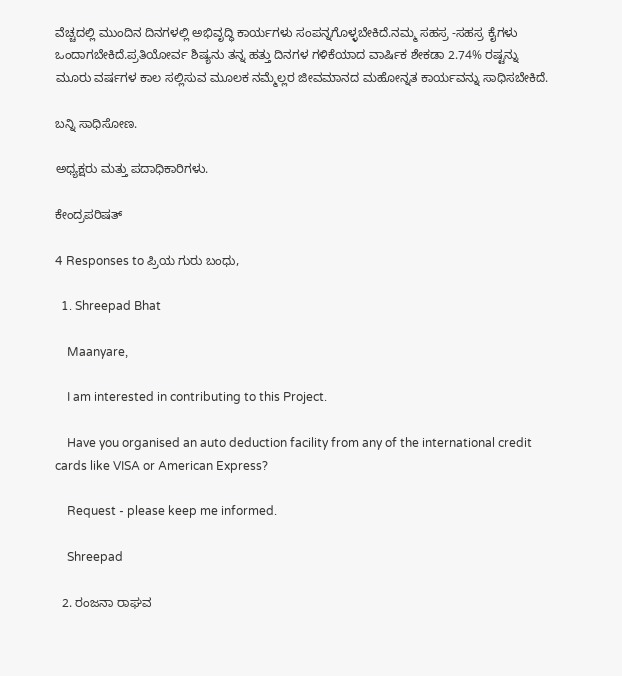ವೆಚ್ಚದಲ್ಲಿ ಮುಂದಿನ ದಿನಗಳಲ್ಲಿ ಅಭಿವೃದ್ಧಿ ಕಾರ್ಯಗಳು ಸಂಪನ್ನಗೊಳ್ಳಬೇಕಿದೆ.ನಮ್ಮ ಸಹಸ್ರ -ಸಹಸ್ರ ಕೈಗಳು ಒಂದಾಗಬೇಕಿದೆ.ಪ್ರತಿಯೋರ್ವ ಶಿಷ್ಯನು ತನ್ನ ಹತ್ತು ದಿನಗಳ ಗಳಿಕೆಯಾದ ವಾರ್ಷಿಕ ಶೇಕಡಾ 2.74% ರಷ್ಟನ್ನು ಮೂರು ವರ್ಷಗಳ ಕಾಲ ಸಲ್ಲಿಸುವ ಮೂಲಕ ನಮ್ಮೆಲ್ಲರ ಜೀವಮಾನದ ಮಹೋನ್ನತ ಕಾರ್ಯವನ್ನು ಸಾಧಿಸಬೇಕಿದೆ.

ಬನ್ನಿ ಸಾಧಿಸೋಣ.

ಅಧ್ಯಕ್ಷರು ಮತ್ತು ಪದಾಧಿಕಾರಿಗಳು.

ಕೇಂದ್ರಪರಿಷತ್

4 Responses to ಪ್ರಿಯ ಗುರು ಬಂಧು,

  1. Shreepad Bhat

    Maanyare,

    I am interested in contributing to this Project.

    Have you organised an auto deduction facility from any of the international credit cards like VISA or American Express?

    Request - please keep me informed.

    Shreepad

  2. ರಂಜನಾ ರಾಘವ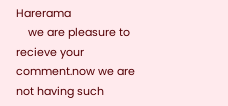Harerama
    we are pleasure to recieve your comment.now we are not having such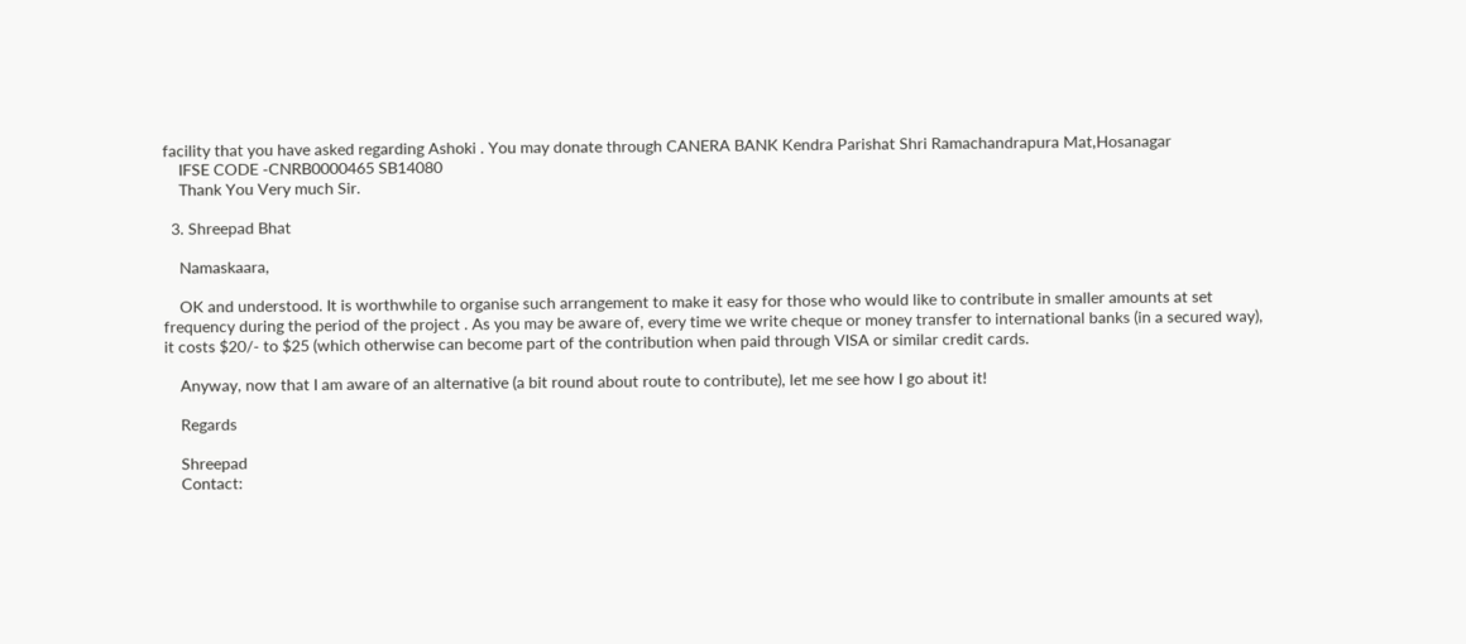facility that you have asked regarding Ashoki . You may donate through CANERA BANK Kendra Parishat Shri Ramachandrapura Mat,Hosanagar
    IFSE CODE -CNRB0000465 SB14080
    Thank You Very much Sir.

  3. Shreepad Bhat

    Namaskaara,

    OK and understood. It is worthwhile to organise such arrangement to make it easy for those who would like to contribute in smaller amounts at set frequency during the period of the project . As you may be aware of, every time we write cheque or money transfer to international banks (in a secured way), it costs $20/- to $25 (which otherwise can become part of the contribution when paid through VISA or similar credit cards.

    Anyway, now that I am aware of an alternative (a bit round about route to contribute), let me see how I go about it!

    Regards

    Shreepad
    Contact: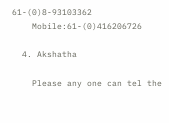61-(0)8-93103362
    Mobile:61-(0)416206726

  4. Akshatha

    Please any one can tel the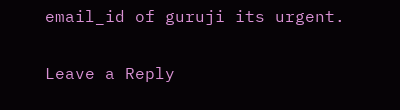email_id of guruji its urgent.

Leave a Reply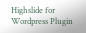Highslide for Wordpress Plugin